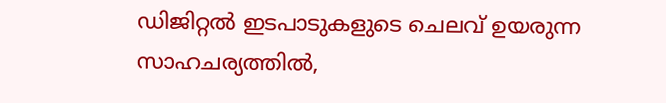ഡിജിറ്റൽ ഇടപാടുകളുടെ ചെലവ് ഉയരുന്ന സാഹചര്യത്തിൽ,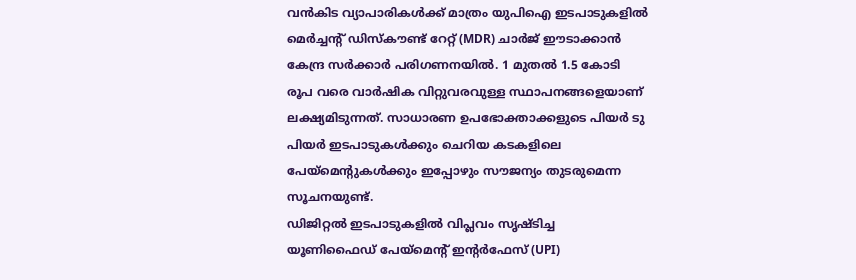വൻകിട വ്യാപാരികൾക്ക് മാത്രം യുപിഐ ഇടപാടുകളിൽ മെർച്ചന്റ് ഡിസ്കൗണ്ട് റേറ്റ് (MDR) ചാർജ് ഈടാക്കാൻ കേന്ദ്ര സർക്കാർ പരിഗണനയിൽ. 1 മുതൽ 1.5 കോടി രൂപ വരെ വാർഷിക വിറ്റുവരവുള്ള സ്ഥാപനങ്ങളെയാണ് ലക്ഷ്യമിടുന്നത്. സാധാരണ ഉപഭോക്താക്കളുടെ പിയർ ടു പിയർ ഇടപാടുകൾക്കും ചെറിയ കടകളിലെ പേയ്മെന്റുകൾക്കും ഇപ്പോഴും സൗജന്യം തുടരുമെന്ന സൂചനയുണ്ട്.
ഡിജിറ്റൽ ഇടപാടുകളിൽ വിപ്ലവം സൃഷ്ടിച്ച യൂണിഫൈഡ് പേയ്മെന്റ് ഇന്റർഫേസ് (UPI)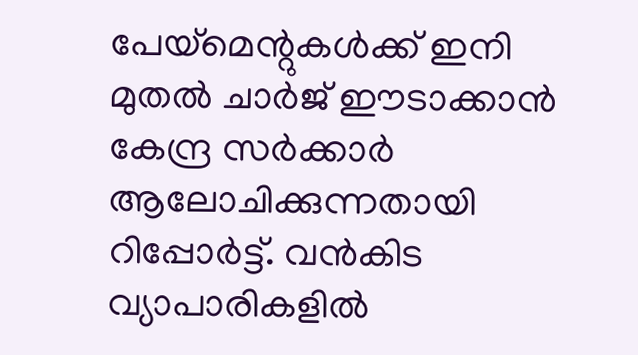പേയ്മെന്റുകൾക്ക് ഇനി മുതൽ ചാർജ് ഈടാക്കാൻ കേന്ദ്ര സർക്കാർ ആലോചിക്കുന്നതായി റിപ്പോർട്ട്. വൻകിട വ്യാപാരികളിൽ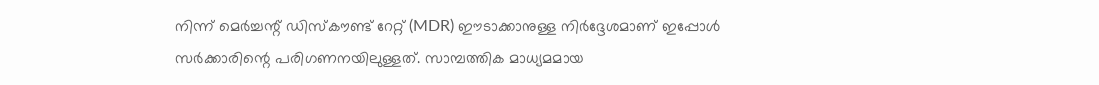നിന്ന് മെർച്ചന്റ് ഡിസ്കൗണ്ട് റേറ്റ് (MDR) ഈടാക്കാനുള്ള നിർദ്ദേശമാണ് ഇപ്പോൾ സർക്കാരിന്റെ പരിഗണനയിലുള്ളത്. സാമ്പത്തിക മാധ്യമമായ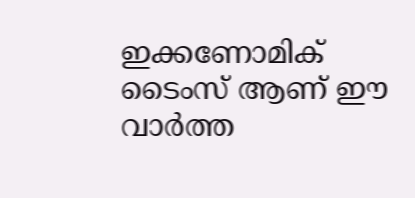ഇക്കണോമിക് ടൈംസ് ആണ് ഈ വാർത്ത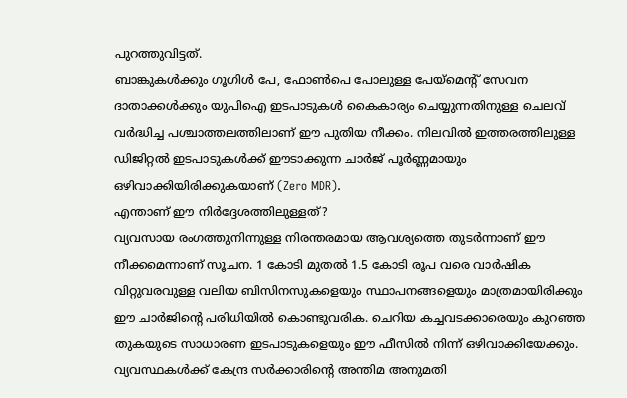പുറത്തുവിട്ടത്.
ബാങ്കുകൾക്കും ഗൂഗിൾ പേ, ഫോൺപെ പോലുള്ള പേയ്മെന്റ് സേവന ദാതാക്കൾക്കും യുപിഐ ഇടപാടുകൾ കൈകാര്യം ചെയ്യുന്നതിനുള്ള ചെലവ് വർദ്ധിച്ച പശ്ചാത്തലത്തിലാണ് ഈ പുതിയ നീക്കം. നിലവിൽ ഇത്തരത്തിലുള്ള ഡിജിറ്റൽ ഇടപാടുകൾക്ക് ഈടാക്കുന്ന ചാർജ് പൂർണ്ണമായും ഒഴിവാക്കിയിരിക്കുകയാണ് (Zero MDR).
എന്താണ് ഈ നിർദ്ദേശത്തിലുള്ളത്?
വ്യവസായ രംഗത്തുനിന്നുള്ള നിരന്തരമായ ആവശ്യത്തെ തുടർന്നാണ് ഈ നീക്കമെന്നാണ് സൂചന. 1 കോടി മുതൽ 1.5 കോടി രൂപ വരെ വാർഷിക വിറ്റുവരവുള്ള വലിയ ബിസിനസുകളെയും സ്ഥാപനങ്ങളെയും മാത്രമായിരിക്കും ഈ ചാർജിന്റെ പരിധിയിൽ കൊണ്ടുവരിക. ചെറിയ കച്ചവടക്കാരെയും കുറഞ്ഞ തുകയുടെ സാധാരണ ഇടപാടുകളെയും ഈ ഫീസിൽ നിന്ന് ഒഴിവാക്കിയേക്കും. വ്യവസ്ഥകൾക്ക് കേന്ദ്ര സർക്കാരിന്റെ അന്തിമ അനുമതി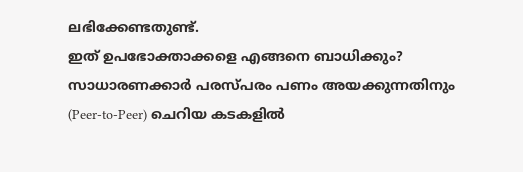ലഭിക്കേണ്ടതുണ്ട്.
ഇത് ഉപഭോക്താക്കളെ എങ്ങനെ ബാധിക്കും?
സാധാരണക്കാർ പരസ്പരം പണം അയക്കുന്നതിനും (Peer-to-Peer) ചെറിയ കടകളിൽ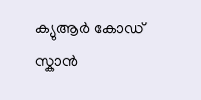ക്യുആർ കോഡ് സ്കാൻ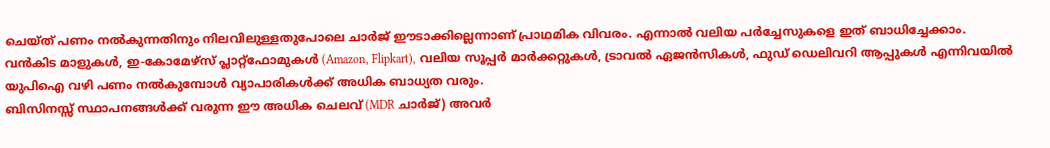ചെയ്ത് പണം നൽകുന്നതിനും നിലവിലുള്ളതുപോലെ ചാർജ് ഈടാക്കില്ലെന്നാണ് പ്രാഥമിക വിവരം. എന്നാൽ വലിയ പർച്ചേസുകളെ ഇത് ബാധിച്ചേക്കാം.
വൻകിട മാളുകൾ, ഇ-കോമേഴ്സ് പ്ലാറ്റ്ഫോമുകൾ (Amazon, Flipkart), വലിയ സൂപ്പർ മാർക്കറ്റുകൾ, ട്രാവൽ ഏജൻസികൾ, ഫുഡ് ഡെലിവറി ആപ്പുകൾ എന്നിവയിൽ യുപിഐ വഴി പണം നൽകുമ്പോൾ വ്യാപാരികൾക്ക് അധിക ബാധ്യത വരും.
ബിസിനസ്സ് സ്ഥാപനങ്ങൾക്ക് വരുന്ന ഈ അധിക ചെലവ് (MDR ചാർജ്) അവർ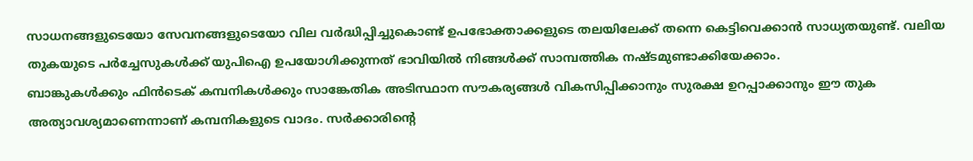സാധനങ്ങളുടെയോ സേവനങ്ങളുടെയോ വില വർദ്ധിപ്പിച്ചുകൊണ്ട് ഉപഭോക്താക്കളുടെ തലയിലേക്ക് തന്നെ കെട്ടിവെക്കാൻ സാധ്യതയുണ്ട്. വലിയ തുകയുടെ പർച്ചേസുകൾക്ക് യുപിഐ ഉപയോഗിക്കുന്നത് ഭാവിയിൽ നിങ്ങൾക്ക് സാമ്പത്തിക നഷ്ടമുണ്ടാക്കിയേക്കാം.
ബാങ്കുകൾക്കും ഫിൻടെക് കമ്പനികൾക്കും സാങ്കേതിക അടിസ്ഥാന സൗകര്യങ്ങൾ വികസിപ്പിക്കാനും സുരക്ഷ ഉറപ്പാക്കാനും ഈ തുക അത്യാവശ്യമാണെന്നാണ് കമ്പനികളുടെ വാദം. സർക്കാരിന്റെ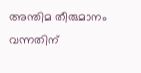അന്തിമ തീരുമാനം വന്നതിന്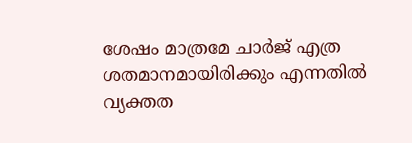ശേഷം മാത്രമേ ചാർജ് എത്ര ശതമാനമായിരിക്കും എന്നതിൽ വ്യക്തത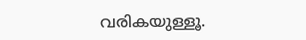വരികയുള്ളൂ.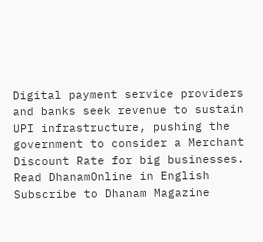Digital payment service providers and banks seek revenue to sustain UPI infrastructure, pushing the government to consider a Merchant Discount Rate for big businesses.
Read DhanamOnline in English
Subscribe to Dhanam Magazine